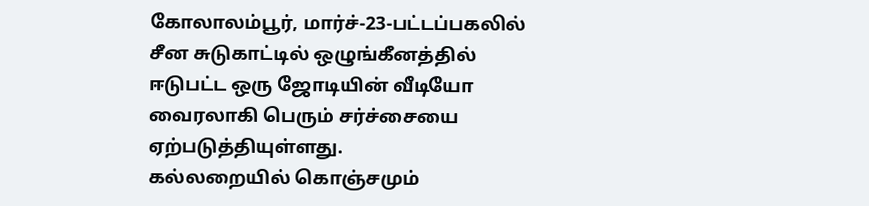கோலாலம்பூர், மார்ச்-23-பட்டப்பகலில் சீன சுடுகாட்டில் ஒழுங்கீனத்தில் ஈடுபட்ட ஒரு ஜோடியின் வீடியோ வைரலாகி பெரும் சர்ச்சையை ஏற்படுத்தியுள்ளது.
கல்லறையில் கொஞ்சமும்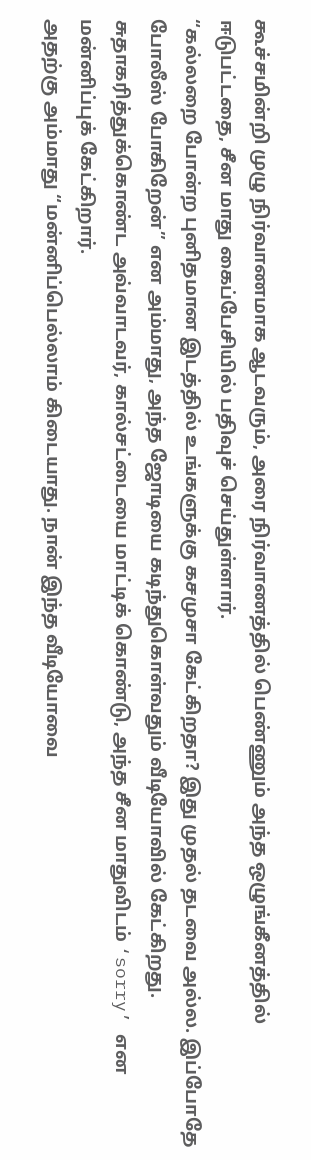கூச்சமின்றி முழு நிர்வாணமாக ஆடவரும், அரை நிர்வாணத்தில் பெண்ணும் அந்த ஒழுங்கீனத்தில் ஈடுபட்டதை, சீன மாது கைப்பேசியில் பதிவுச் செய்துள்ளார்.
“கல்லறை போன்ற புனிதமான இடத்தில் உங்களுக்கு கசமுசா கேட்கிறதா? இது முதல் தடவை அல்ல. இப்போதே போலீஸ் போகிறேன்” என அம்மாது, அந்த ஜோடியை கடிந்துகொள்வதும் வீடியோவில் கேட்கிறது.
சுதாகரித்துக்கொண்ட அவ்வாடவர், கால்சட்டையை மாட்டிக் கொண்டு, அந்த சீன மாதுவிடம் ‘sorry’ என மன்னிப்புக் கேட்கிறார்.
அதற்கு அம்மாது “மன்னிப்பெல்லாம் கிடையாது. நான் இந்த வீடியோவை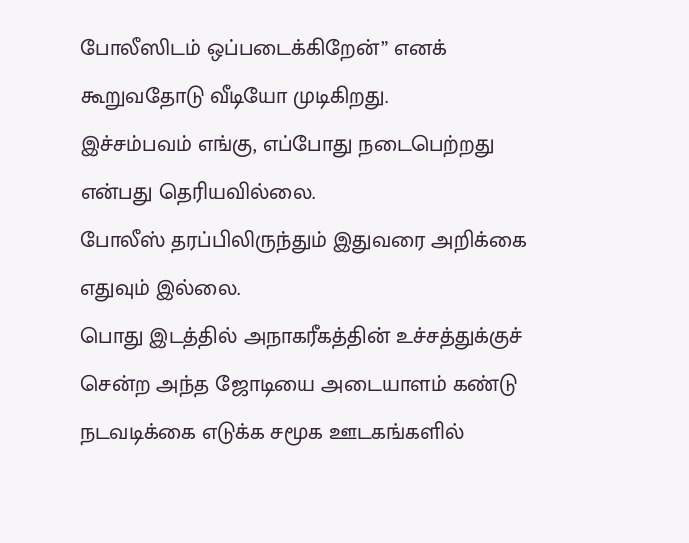போலீஸிடம் ஒப்படைக்கிறேன்” எனக் கூறுவதோடு வீடியோ முடிகிறது.
இச்சம்பவம் எங்கு, எப்போது நடைபெற்றது என்பது தெரியவில்லை.
போலீஸ் தரப்பிலிருந்தும் இதுவரை அறிக்கை எதுவும் இல்லை.
பொது இடத்தில் அநாகரீகத்தின் உச்சத்துக்குச் சென்ற அந்த ஜோடியை அடையாளம் கண்டு நடவடிக்கை எடுக்க சமூக ஊடகங்களில்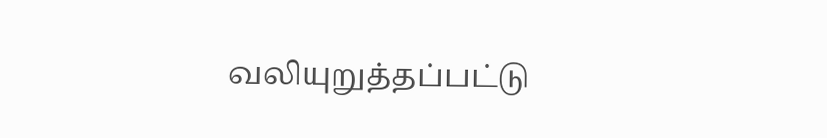வலியுறுத்தப்பட்டு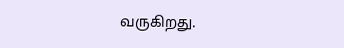வருகிறது.